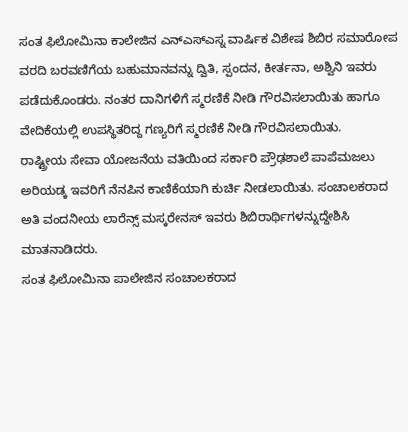ಸಂತ ಫಿಲೋಮಿನಾ ಕಾಲೇಜಿನ ಎನ್ಎಸ್ಎಸ್ನ ವಾರ್ಷಿಕ ವಿಶೇಷ ಶಿಬಿರ ಸಮಾರೋಪ
ವರದಿ ಬರವಣಿಗೆಯ ಬಹುಮಾನವನ್ನು ದ್ವಿತಿ, ಸ್ಪಂದನ, ಕೀರ್ತನಾ, ಅಶ್ವಿನಿ ಇವರು ಪಡೆದುಕೊಂಡರು. ನಂತರ ದಾನಿಗಳಿಗೆ ಸ್ಮರಣಿಕೆ ನೀಡಿ ಗೌರವಿಸಲಾಯಿತು ಹಾಗೂ ವೇದಿಕೆಯಲ್ಲಿ ಉಪಸ್ಥಿತರಿದ್ದ ಗಣ್ಯರಿಗೆ ಸ್ಮರಣಿಕೆ ನೀಡಿ ಗೌರವಿಸಲಾಯಿತು.
ರಾಷ್ಟ್ರೀಯ ಸೇವಾ ಯೋಜನೆಯ ವತಿಯಿಂದ ಸರ್ಕಾರಿ ಪ್ರೌಢಶಾಲೆ ಪಾಪೆಮಜಲು ಅರಿಯಡ್ಕ ಇವರಿಗೆ ನೆನಪಿನ ಕಾಣಿಕೆಯಾಗಿ ಕುರ್ಚಿ ನೀಡಲಾಯಿತು. ಸಂಚಾಲಕರಾದ ಅತಿ ವಂದನೀಯ ಲಾರೆನ್ಸ್ ಮಸ್ಕರೇನಸ್ ಇವರು ಶಿಬಿರಾರ್ಥಿಗಳನ್ನುದ್ದೇಶಿಸಿ ಮಾತನಾಡಿದರು.
ಸಂತ ಫಿಲೋಮಿನಾ ಪಾಲೇಜಿನ ಸಂಚಾಲಕರಾದ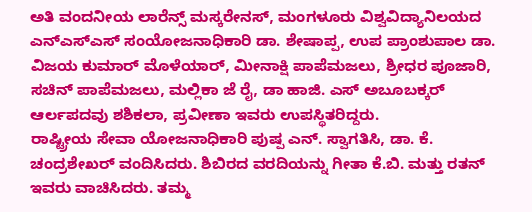ಅತಿ ವಂದನೀಯ ಲಾರೆನ್ಸ್ ಮಸ್ಕರೇನಸ್, ಮಂಗಳೂರು ವಿಶ್ವವಿದ್ಯಾನಿಲಯದ ಎನ್ಎಸ್ಎಸ್ ಸಂಯೋಜನಾಧಿಕಾರಿ ಡಾ. ಶೇಷಾಪ್ಪ, ಉಪ ಪ್ರಾಂಶುಪಾಲ ಡಾ. ವಿಜಯ ಕುಮಾರ್ ಮೊಳೆಯಾರ್, ಮೀನಾಕ್ಷಿ ಪಾಪೆಮಜಲು, ಶ್ರೀಧರ ಪೂಜಾರಿ, ಸಚಿನ್ ಪಾಪೆಮಜಲು, ಮಲ್ಲಿಕಾ ಜೆ ರೈ, ಡಾ ಹಾಜಿ. ಎಸ್ ಅಬೂಬಕ್ಕರ್ ಆರ್ಲಪದವು ಶಶಿಕಲಾ, ಪ್ರವೀಣಾ ಇವರು ಉಪಸ್ಥಿತರಿದ್ದರು.
ರಾಷ್ಟ್ರೀಯ ಸೇವಾ ಯೋಜನಾಧಿಕಾರಿ ಪುಷ್ಪ ಎನ್. ಸ್ವಾಗತಿಸಿ, ಡಾ. ಕೆ. ಚಂದ್ರಶೇಖರ್ ವಂದಿಸಿದರು. ಶಿಬಿರದ ವರದಿಯನ್ನು ಗೀತಾ ಕೆ.ಬಿ. ಮತ್ತು ರತನ್ ಇವರು ವಾಚಿಸಿದರು. ತಮ್ಮ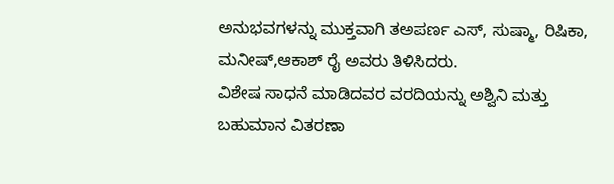ಅನುಭವಗಳನ್ನು ಮುಕ್ತವಾಗಿ ತಅಪರ್ಣ ಎಸ್, ಸುಷ್ಮಾ, ರಿಷಿಕಾ, ಮನೀಷ್,ಆಕಾಶ್ ರೈ ಅವರು ತಿಳಿಸಿದರು.
ವಿಶೇಷ ಸಾಧನೆ ಮಾಡಿದವರ ವರದಿಯನ್ನು ಅಶ್ವಿನಿ ಮತ್ತು ಬಹುಮಾನ ವಿತರಣಾ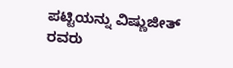ಪಟ್ಟಿಯನ್ನು ವಿಷ್ಣುಜೀತ್ ರವರು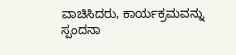ವಾಚಿಸಿದರು, ಕಾರ್ಯಕ್ರಮವನ್ನು ಸ್ಪಂದನಾ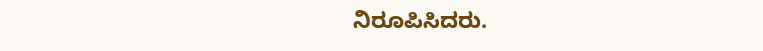ನಿರೂಪಿಸಿದರು.